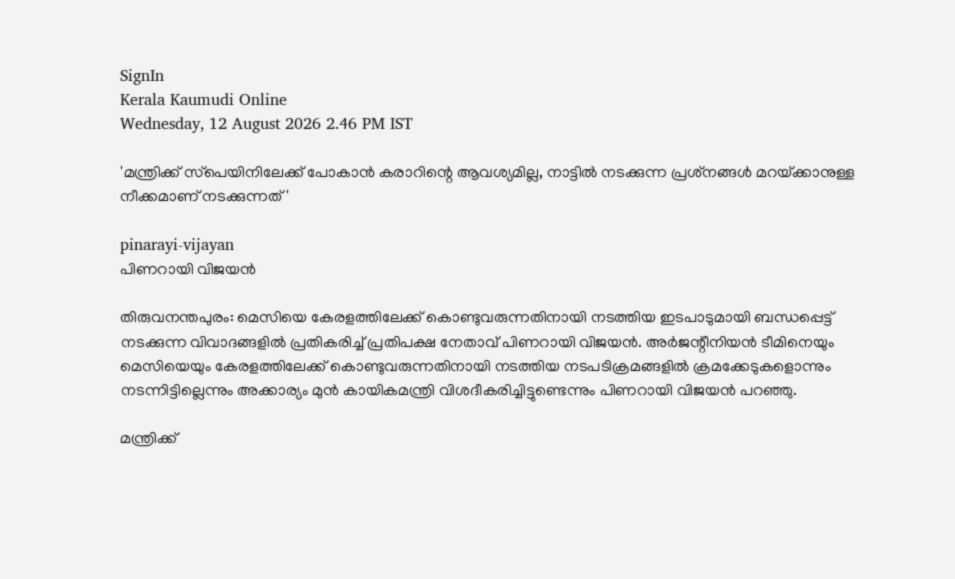SignIn
Kerala Kaumudi Online
Wednesday, 12 August 2026 2.46 PM IST

'മന്ത്രിക്ക് സ്‌പെയിനിലേക്ക് പോകാൻ കരാറിന്റെ ആവശ്യമില്ല, നാട്ടിൽ നടക്കുന്ന പ്രശ്‌നങ്ങൾ മറയ്‌ക്കാനുള്ള നീക്കമാണ് നടക്കുന്നത്'

pinarayi-vijayan
പിണറായി വിജയൻ

തിരുവനന്തപുരം: മെസിയെ കേരളത്തിലേക്ക് കൊണ്ടുവരുന്നതിനായി നടത്തിയ ഇടപാടുമായി ബന്ധപ്പെട്ട് നടക്കുന്ന വിവാദങ്ങളിൽ പ്രതികരിച്ച് പ്രതിപക്ഷ നേതാവ് പിണറായി വിജയൻ. അർജന്റീനിയൻ ടീമിനെയും മെസിയെയും കേരളത്തിലേക്ക് കൊണ്ടുവരുന്നതിനായി നടത്തിയ നടപടിക്രമങ്ങളിൽ ക്രമക്കേടുകളൊന്നും നടന്നിട്ടില്ലെന്നും അക്കാര്യം മുൻ കായികമന്ത്രി വിശദീകരിച്ചിട്ടുണ്ടെന്നും പിണറായി വിജയൻ പറഞ്ഞു.

മന്ത്രിക്ക്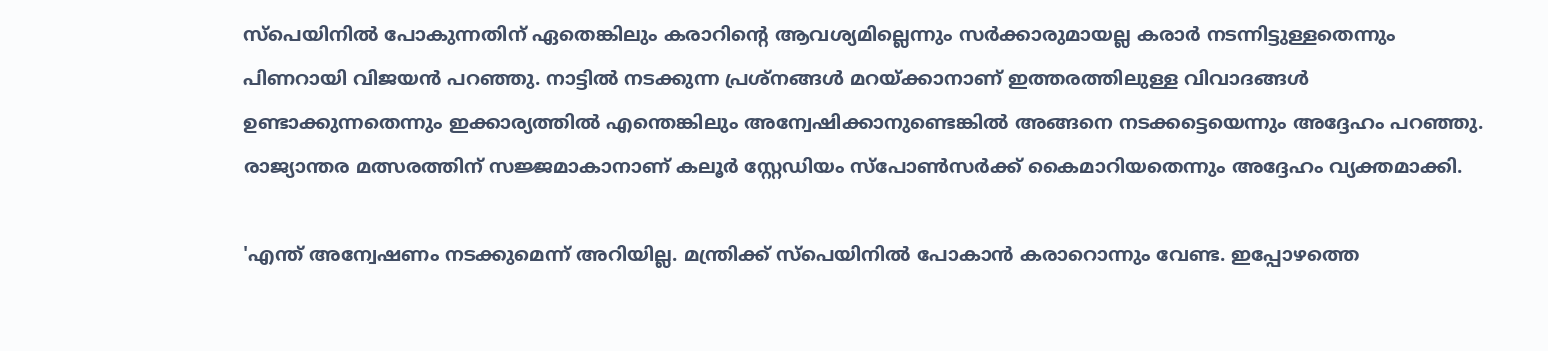സ്‌പെയിനിൽ പോകുന്നതിന് ഏതെങ്കിലും കരാറിന്റെ ആവശ്യമില്ലെന്നും സർക്കാരുമായല്ല കരാർ നടന്നിട്ടുള്ളതെന്നും പിണറായി വിജയൻ പറഞ്ഞു. നാട്ടിൽ നടക്കുന്ന പ്രശ്‌നങ്ങൾ മറയ്‌ക്കാനാണ് ഇത്തരത്തിലുള്ള വിവാദങ്ങൾ ഉണ്ടാക്കുന്നതെന്നും ഇക്കാര്യത്തിൽ എന്തെങ്കിലും അന്വേഷിക്കാനുണ്ടെങ്കിൽ അങ്ങനെ നടക്കട്ടെയെന്നും അദ്ദേഹം പറഞ്ഞു. രാജ്യാന്തര മത്സരത്തിന് സജ്ജമാകാനാണ് കലൂർ സ്റ്റേഡിയം സ്‌പോൺസർക്ക് കൈമാറിയതെന്നും അദ്ദേഹം വ്യക്തമാക്കി.

'എന്ത് അന്വേഷണം നടക്കുമെന്ന് അറിയില്ല. മന്ത്രിക്ക് സ്‌പെയിനിൽ പോകാൻ കരാറൊന്നും വേണ്ട. ഇപ്പോഴത്തെ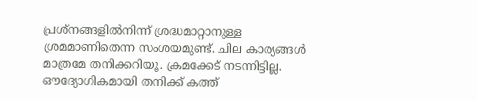പ്രശ്‌നങ്ങളിൽനിന്ന് ശ്രദ്ധമാറ്റാനുള്ള ശ്രമമാണിതെന്ന സംശയമുണ്ട്. ചില കാര്യങ്ങൾ മാത്രമേ തനിക്കറിയൂ. ക്രമക്കേട് നടന്നിട്ടില്ല. ഔദ്യോഗികമായി തനിക്ക് കത്ത്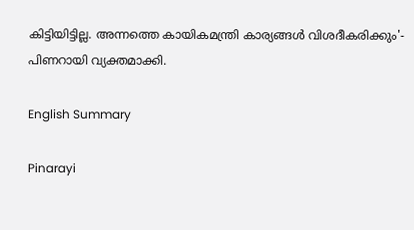കിട്ടിയിട്ടില്ല. അന്നത്തെ കായികമന്ത്രി കാര്യങ്ങൾ വിശദീകരിക്കും'- പിണറായി വ്യക്തമാക്കി.

English Summary

Pinarayi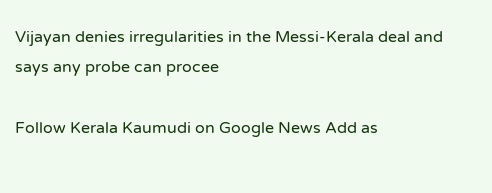Vijayan denies irregularities in the Messi-Kerala deal and says any probe can procee

Follow Kerala Kaumudi on Google News Add as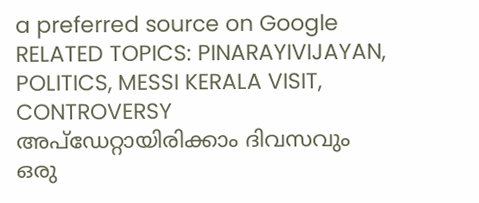a preferred source on Google
RELATED TOPICS: PINARAYIVIJAYAN, POLITICS, MESSI KERALA VISIT, CONTROVERSY
അപ്ഡേറ്റായിരിക്കാം ദിവസവും
ഒരു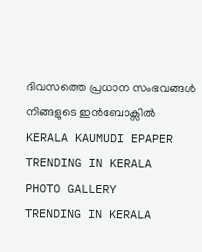ദിവസത്തെ പ്രധാന സംഭവങ്ങൾ നിങ്ങളുടെ ഇൻബോക്സിൽ
KERALA KAUMUDI EPAPER
TRENDING IN KERALA
PHOTO GALLERY
TRENDING IN KERALA